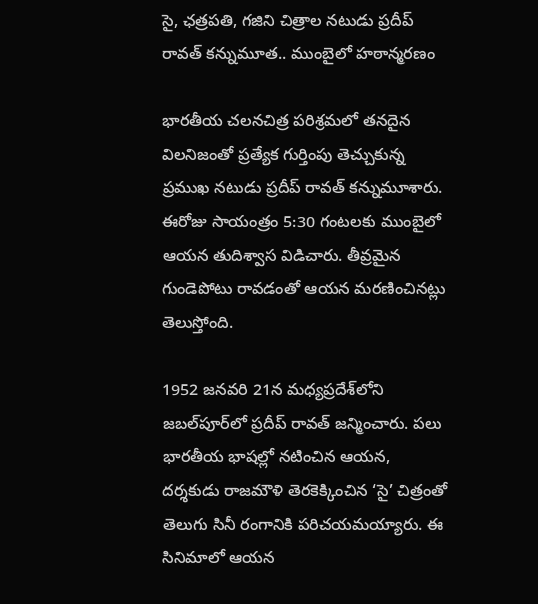సై, ఛత్రపతి, గజిని చిత్రాల నటుడు ప్రదీప్ రావత్ కన్నుమూత.. ముంబైలో హఠాన్మరణం

భారతీయ చలనచిత్ర పరిశ్రమలో తనదైన విలనిజంతో ప్రత్యేక గుర్తింపు తెచ్చుకున్న ప్రముఖ నటుడు ప్రదీప్ రావత్ కన్నుమూశారు. ఈరోజు సాయంత్రం 5:30 గంటలకు ముంబైలో ఆయన తుదిశ్వాస విడిచారు. తీవ్రమైన గుండెపోటు రావడంతో ఆయన మరణించినట్లు తెలుస్తోంది.

1952 జనవరి 21న మధ్యప్రదేశ్‌లోని జబల్‌పూర్‌లో ప్రదీప్ రావత్ జన్మించారు. పలు భారతీయ భాషల్లో నటించిన ఆయన, దర్శకుడు రాజమౌళి తెరకెక్కించిన ‘సై’ చిత్రంతో తెలుగు సినీ రంగానికి పరిచయమయ్యారు. ఈ సినిమాలో ఆయన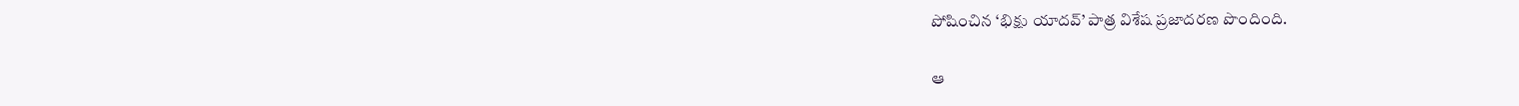పోషించిన ‘భిక్షు యాదవ్’ పాత్ర విశేష ప్రజాదరణ పొందింది.

ఆ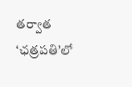తర్వాత ‘ఛత్రపతి’లో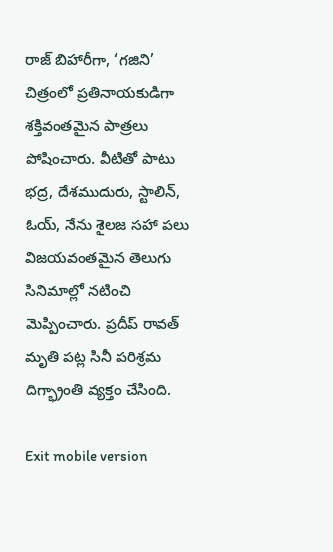రాజ్ బిహారీగా, ‘గజిని’ చిత్రంలో ప్రతినాయకుడిగా శక్తివంతమైన పాత్రలు పోషించారు. వీటితో పాటు భద్ర, దేశముదురు, స్టాలిన్, ఓయ్, నేను శైలజ సహా పలు విజయవంతమైన తెలుగు సినిమాల్లో నటించి మెప్పించారు. ప్రదీప్ రావత్ మృతి పట్ల సినీ పరిశ్రమ దిగ్భ్రాంతి వ్యక్తం చేసింది.

Exit mobile version